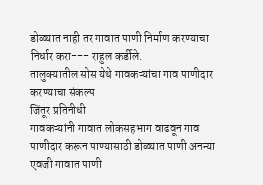डोळ्यात नाही तर गावात पाणी निर्माण करण्याचा निर्धार करा--- राहुल कर्डीले.
तालुक्यातील सोस येथे गावकऱ्यांचा गाव पाणीदार करण्याचा संकल्प
जिंतूर प्रतिनीधी
गावकऱ्यांनी गावात लोकसहभाग वाढवून गाव पाणीदार करून पाण्यासाठी डोळ्यात पाणी अनन्या एवजी गावात पाणी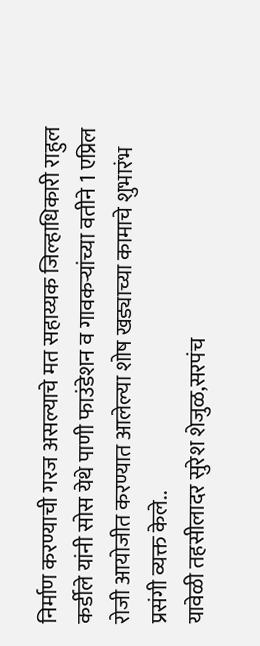निर्माण करण्याची गरज असल्याचे मत सहाय्यक जिल्हाधिकारी राहुल कर्डीले यांनी सोस येथे पाणी फाउंडेशन व गावकऱ्यांच्या वतीने 1 एप्रिल रोजी आयोजीत करण्यात आलेल्या शोष खड्याच्या कामाचे शुभारंभ प्रसंगी व्यक्त केले..
यावेळी तहसीलादर सुरेश शेजुळ,सरपंच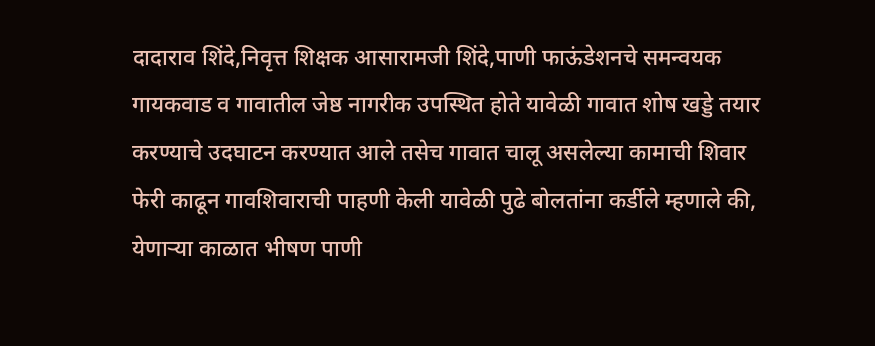दादाराव शिंदे,निवृत्त शिक्षक आसारामजी शिंदे,पाणी फाऊंडेशनचे समन्वयक गायकवाड व गावातील जेष्ठ नागरीक उपस्थित होते यावेळी गावात शोष खड्डे तयार करण्याचे उदघाटन करण्यात आले तसेच गावात चालू असलेल्या कामाची शिवार फेरी काढून गावशिवाराची पाहणी केली यावेळी पुढे बोलतांना कर्डीले म्हणाले की, येणाऱ्या काळात भीषण पाणी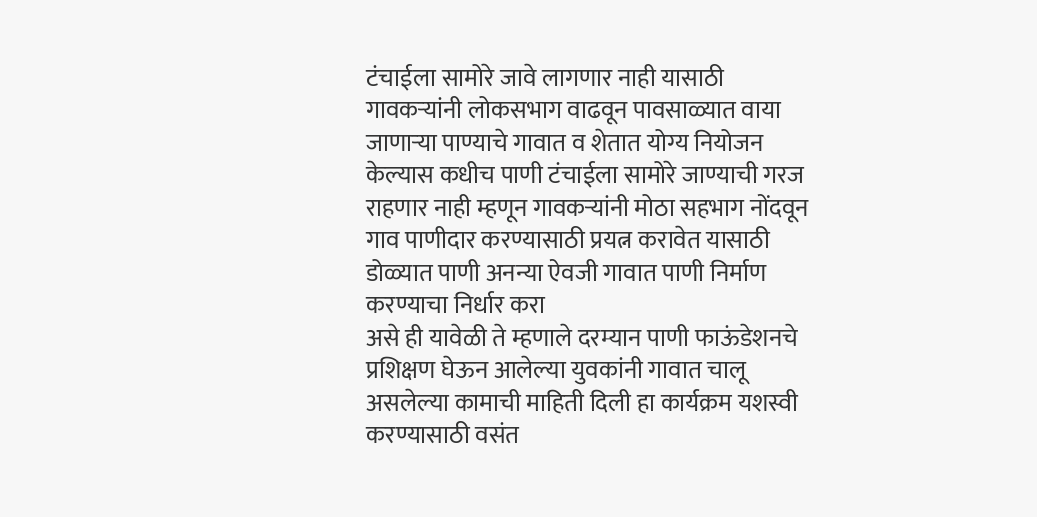टंचाईला सामोरे जावे लागणार नाही यासाठी गावकऱ्यांनी लोकसभाग वाढवून पावसाळ्यात वाया जाणाऱ्या पाण्याचे गावात व शेतात योग्य नियोजन केल्यास कधीच पाणी टंचाईला सामोरे जाण्याची गरज राहणार नाही म्हणून गावकऱ्यांनी मोठा सहभाग नोंदवून गाव पाणीदार करण्यासाठी प्रयत्न करावेत यासाठी डोळ्यात पाणी अनन्या ऐवजी गावात पाणी निर्माण करण्याचा निर्धार करा
असे ही यावेळी ते म्हणाले दरम्यान पाणी फाऊंडेशनचे प्रशिक्षण घेऊन आलेल्या युवकांनी गावात चालू असलेल्या कामाची माहिती दिली हा कार्यक्रम यशस्वी करण्यासाठी वसंत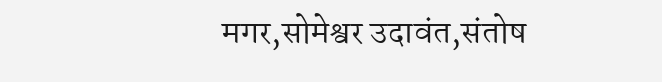मगर,सोमेश्वर उदावंत,संतोष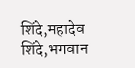शिंदे,महादेव शिंदे,भगवान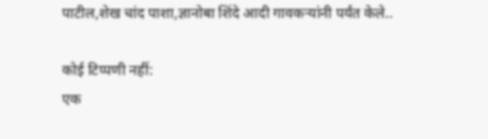पाटील,शेख चांद पाशा,ज्ञानोबा शिंदे आदी गावकऱ्यांनी पर्यंत केले..

कोई टिप्पणी नहीं:
एक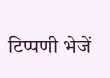टिप्पणी भेजें